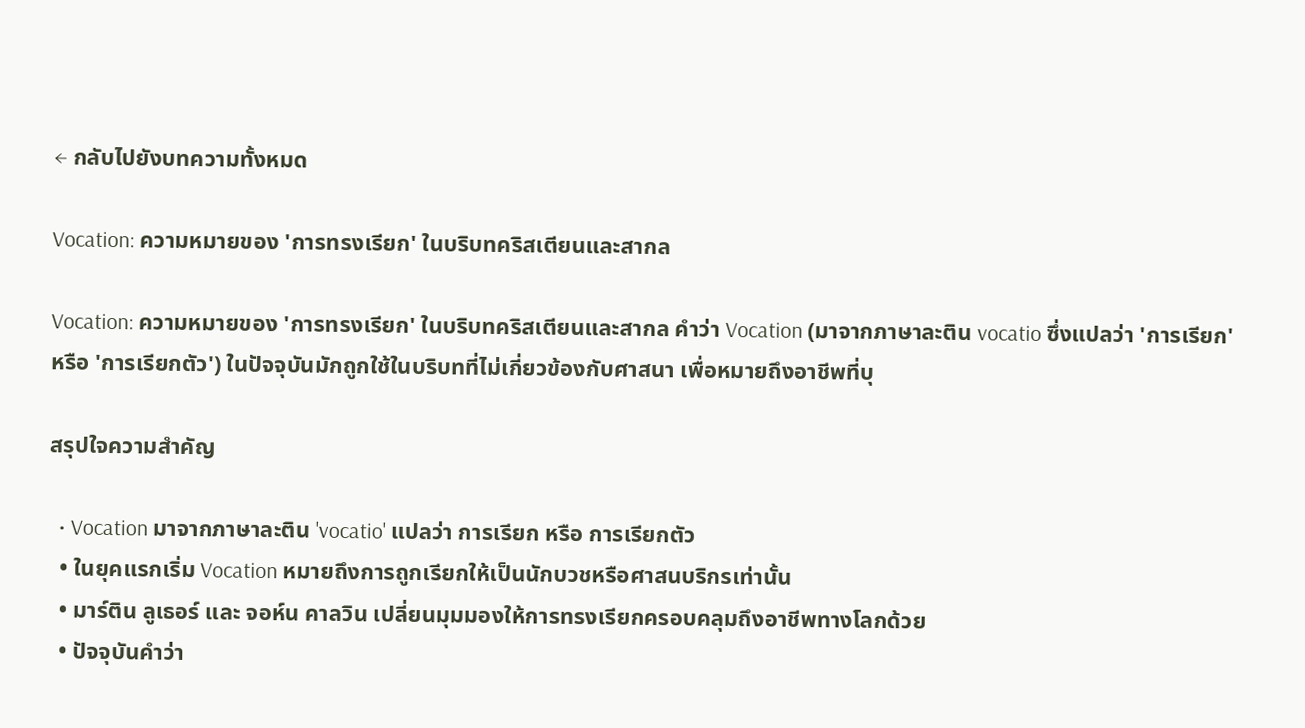← กลับไปยังบทความทั้งหมด

Vocation: ความหมายของ 'การทรงเรียก' ในบริบทคริสเตียนและสากล

Vocation: ความหมายของ 'การทรงเรียก' ในบริบทคริสเตียนและสากล คำว่า Vocation (มาจากภาษาละติน vocatio ซึ่งแปลว่า 'การเรียก' หรือ 'การเรียกตัว') ในปัจจุบันมักถูกใช้ในบริบทที่ไม่เกี่ยวข้องกับศาสนา เพื่อหมายถึงอาชีพที่บุ

สรุปใจความสำคัญ

  • Vocation มาจากภาษาละติน 'vocatio' แปลว่า การเรียก หรือ การเรียกตัว
  • ในยุคแรกเริ่ม Vocation หมายถึงการถูกเรียกให้เป็นนักบวชหรือศาสนบริกรเท่านั้น
  • มาร์ติน ลูเธอร์ และ จอห์น คาลวิน เปลี่ยนมุมมองให้การทรงเรียกครอบคลุมถึงอาชีพทางโลกด้วย
  • ปัจจุบันคำว่า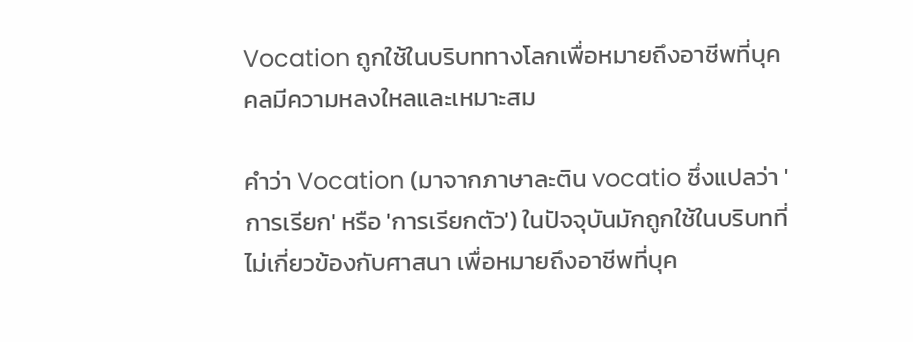Vocation ถูกใช้ในบริบททางโลกเพื่อหมายถึงอาชีพที่บุคคลมีความหลงใหลและเหมาะสม

คำว่า Vocation (มาจากภาษาละติน vocatio ซึ่งแปลว่า 'การเรียก' หรือ 'การเรียกตัว') ในปัจจุบันมักถูกใช้ในบริบทที่ไม่เกี่ยวข้องกับศาสนา เพื่อหมายถึงอาชีพที่บุค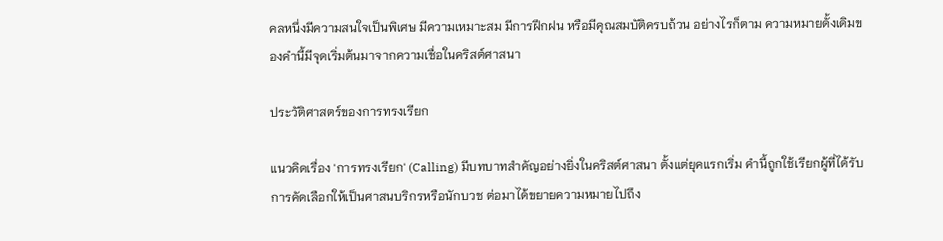คลหนึ่งมีความสนใจเป็นพิเศษ มีความเหมาะสม มีการฝึกฝน หรือมีคุณสมบัติครบถ้วน อย่างไรก็ตาม ความหมายดั้งเดิมของคำนี้มีจุดเริ่มต้นมาจากความเชื่อในคริสต์ศาสนา

ประวัติศาสตร์ของการทรงเรียก

แนวคิดเรื่อง 'การทรงเรียก' (Calling) มีบทบาทสำคัญอย่างยิ่งในคริสต์ศาสนา ตั้งแต่ยุคแรกเริ่ม คำนี้ถูกใช้เรียกผู้ที่ได้รับการคัดเลือกให้เป็นศาสนบริกรหรือนักบวช ต่อมาได้ขยายความหมายไปถึง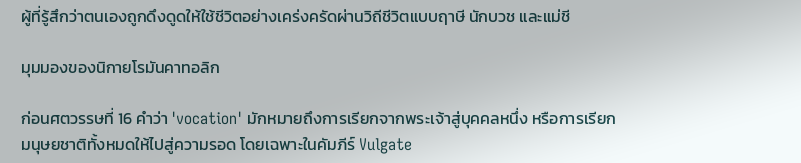ผู้ที่รู้สึกว่าตนเองถูกดึงดูดให้ใช้ชีวิตอย่างเคร่งครัดผ่านวิถีชีวิตแบบฤาษี นักบวช และแม่ชี

มุมมองของนิกายโรมันคาทอลิก

ก่อนศตวรรษที่ 16 คำว่า 'vocation' มักหมายถึงการเรียกจากพระเจ้าสู่บุคคลหนึ่ง หรือการเรียกมนุษยชาติทั้งหมดให้ไปสู่ความรอด โดยเฉพาะในคัมภีร์ Vulgate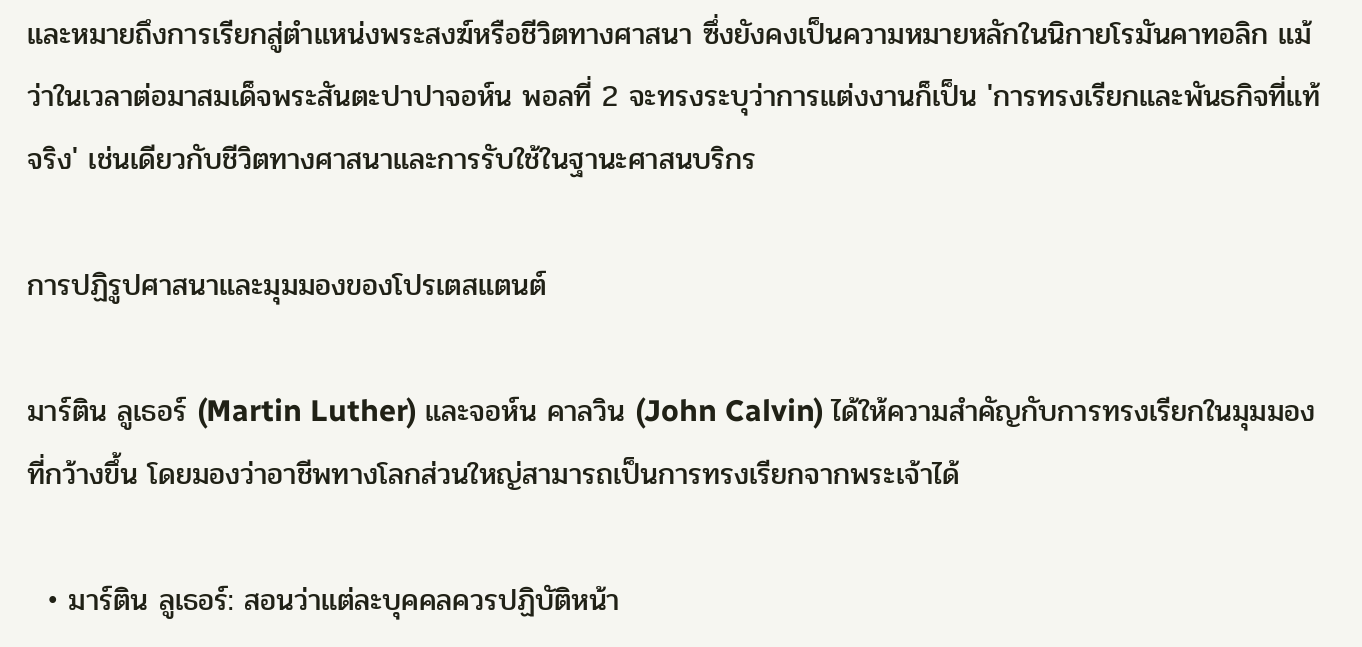และหมายถึงการเรียกสู่ตำแหน่งพระสงฆ์หรือชีวิตทางศาสนา ซึ่งยังคงเป็นความหมายหลักในนิกายโรมันคาทอลิก แม้ว่าในเวลาต่อมาสมเด็จพระสันตะปาปาจอห์น พอลที่ 2 จะทรงระบุว่าการแต่งงานก็เป็น 'การทรงเรียกและพันธกิจที่แท้จริง' เช่นเดียวกับชีวิตทางศาสนาและการรับใช้ในฐานะศาสนบริกร

การปฏิรูปศาสนาและมุมมองของโปรเตสแตนต์

มาร์ติน ลูเธอร์ (Martin Luther) และจอห์น คาลวิน (John Calvin) ได้ให้ความสำคัญกับการทรงเรียกในมุมมองที่กว้างขึ้น โดยมองว่าอาชีพทางโลกส่วนใหญ่สามารถเป็นการทรงเรียกจากพระเจ้าได้

  • มาร์ติน ลูเธอร์: สอนว่าแต่ละบุคคลควรปฏิบัติหน้า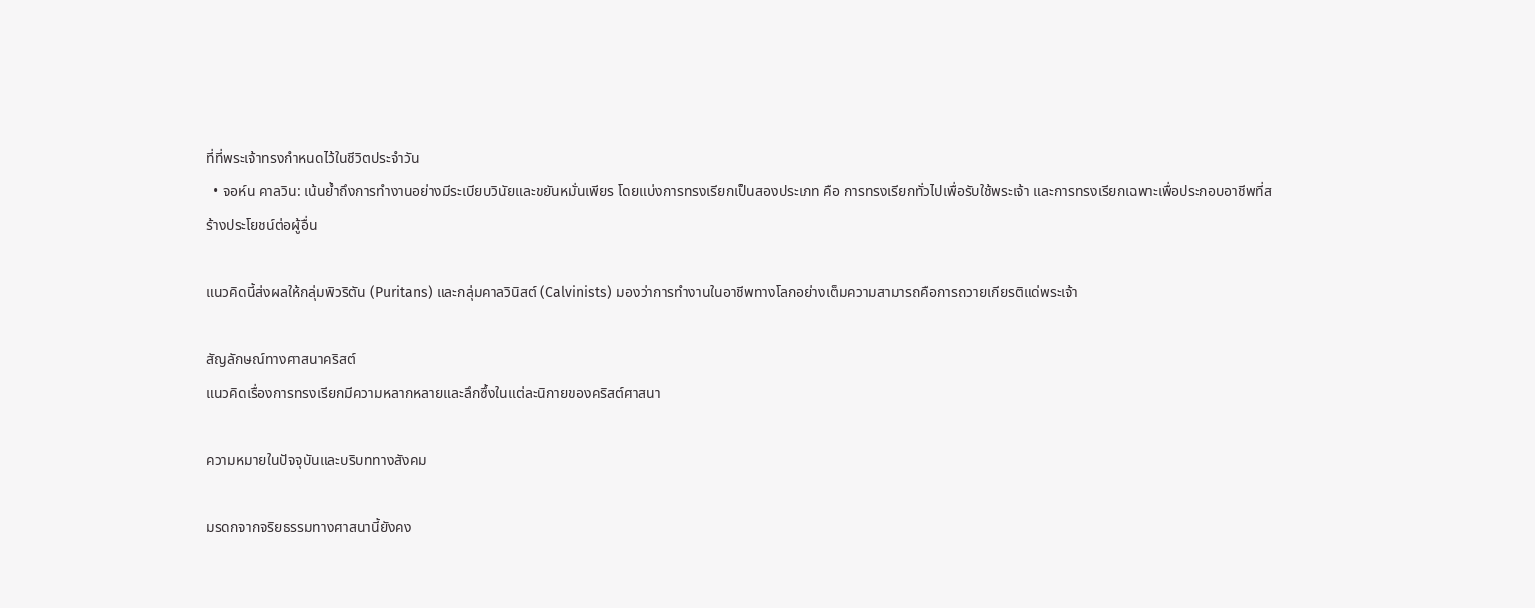ที่ที่พระเจ้าทรงกำหนดไว้ในชีวิตประจำวัน
  • จอห์น คาลวิน: เน้นย้ำถึงการทำงานอย่างมีระเบียบวินัยและขยันหมั่นเพียร โดยแบ่งการทรงเรียกเป็นสองประเภท คือ การทรงเรียกทั่วไปเพื่อรับใช้พระเจ้า และการทรงเรียกเฉพาะเพื่อประกอบอาชีพที่สร้างประโยชน์ต่อผู้อื่น

แนวคิดนี้ส่งผลให้กลุ่มพิวริตัน (Puritans) และกลุ่มคาลวินิสต์ (Calvinists) มองว่าการทำงานในอาชีพทางโลกอย่างเต็มความสามารถคือการถวายเกียรติแด่พระเจ้า

สัญลักษณ์ทางศาสนาคริสต์
แนวคิดเรื่องการทรงเรียกมีความหลากหลายและลึกซึ้งในแต่ละนิกายของคริสต์ศาสนา

ความหมายในปัจจุบันและบริบททางสังคม

มรดกจากจริยธรรมทางศาสนานี้ยังคง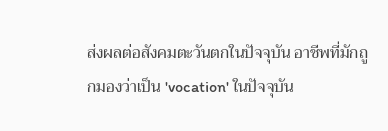ส่งผลต่อสังคมตะวันตกในปัจจุบัน อาชีพที่มักถูกมองว่าเป็น 'vocation' ในปัจจุบัน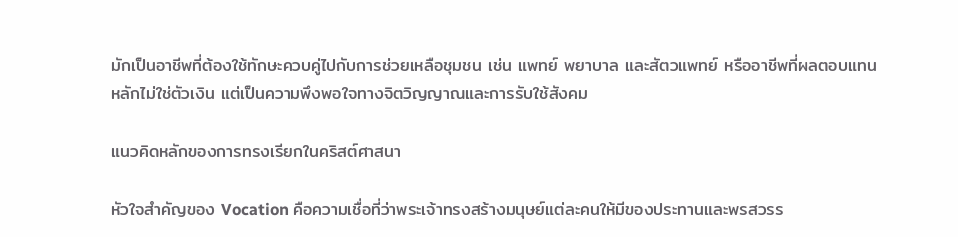มักเป็นอาชีพที่ต้องใช้ทักษะควบคู่ไปกับการช่วยเหลือชุมชน เช่น แพทย์ พยาบาล และสัตวแพทย์ หรืออาชีพที่ผลตอบแทนหลักไม่ใช่ตัวเงิน แต่เป็นความพึงพอใจทางจิตวิญญาณและการรับใช้สังคม

แนวคิดหลักของการทรงเรียกในคริสต์ศาสนา

หัวใจสำคัญของ Vocation คือความเชื่อที่ว่าพระเจ้าทรงสร้างมนุษย์แต่ละคนให้มีของประทานและพรสวรร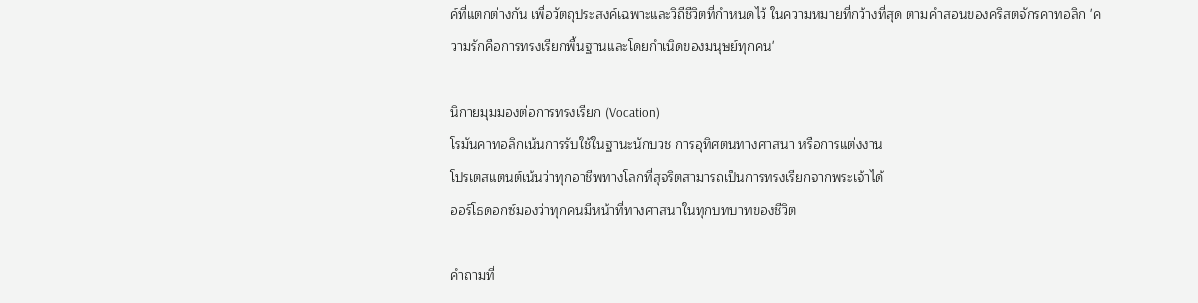ค์ที่แตกต่างกัน เพื่อวัตถุประสงค์เฉพาะและวิถีชีวิตที่กำหนดไว้ ในความหมายที่กว้างที่สุด ตามคำสอนของคริสตจักรคาทอลิก 'ความรักคือการทรงเรียกพื้นฐานและโดยกำเนิดของมนุษย์ทุกคน'

นิกายมุมมองต่อการทรงเรียก (Vocation)
โรมันคาทอลิกเน้นการรับใช้ในฐานะนักบวช การอุทิศตนทางศาสนา หรือการแต่งงาน
โปรเตสแตนต์เน้นว่าทุกอาชีพทางโลกที่สุจริตสามารถเป็นการทรงเรียกจากพระเจ้าได้
ออร์โธดอกซ์มองว่าทุกคนมีหน้าที่ทางศาสนาในทุกบทบาทของชีวิต

คำถามที่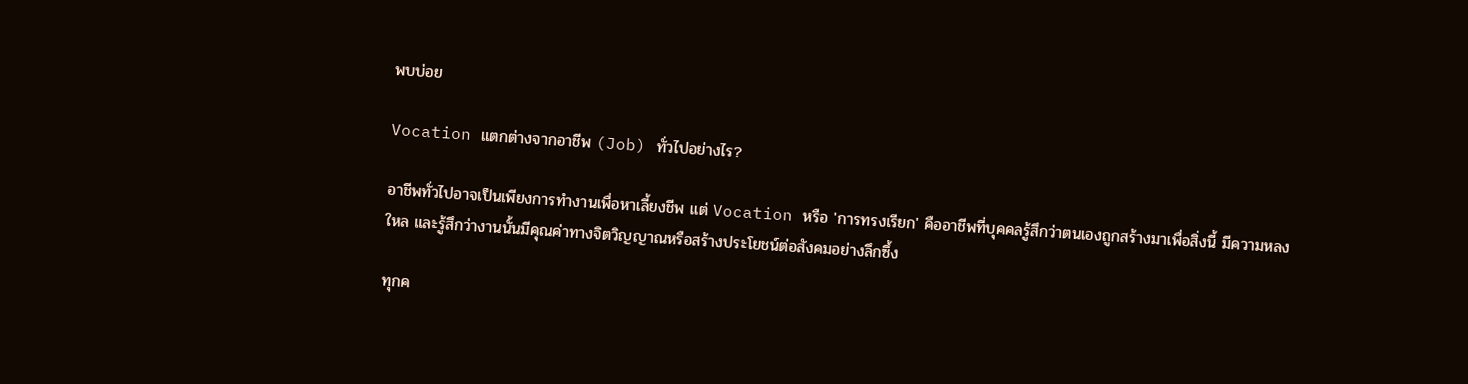พบบ่อย

Vocation แตกต่างจากอาชีพ (Job) ทั่วไปอย่างไร?

อาชีพทั่วไปอาจเป็นเพียงการทำงานเพื่อหาเลี้ยงชีพ แต่ Vocation หรือ 'การทรงเรียก' คืออาชีพที่บุคคลรู้สึกว่าตนเองถูกสร้างมาเพื่อสิ่งนี้ มีความหลงใหล และรู้สึกว่างานนั้นมีคุณค่าทางจิตวิญญาณหรือสร้างประโยชน์ต่อสังคมอย่างลึกซึ้ง

ทุกค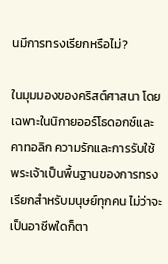นมีการทรงเรียกหรือไม่?

ในมุมมองของคริสต์ศาสนา โดยเฉพาะในนิกายออร์โธดอกซ์และคาทอลิก ความรักและการรับใช้พระเจ้าเป็นพื้นฐานของการทรงเรียกสำหรับมนุษย์ทุกคน ไม่ว่าจะเป็นอาชีพใดก็ตา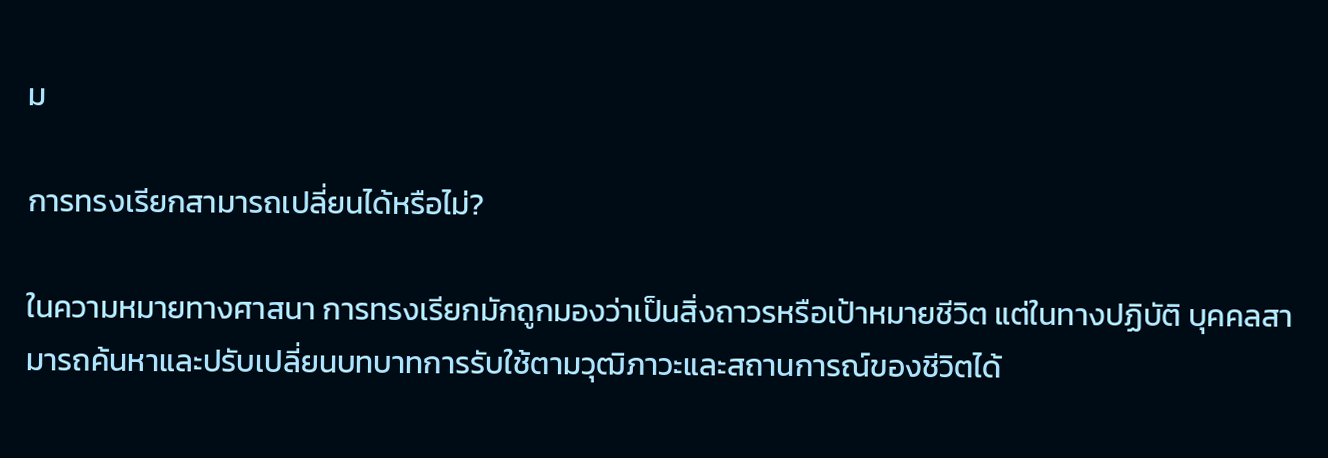ม

การทรงเรียกสามารถเปลี่ยนได้หรือไม่?

ในความหมายทางศาสนา การทรงเรียกมักถูกมองว่าเป็นสิ่งถาวรหรือเป้าหมายชีวิต แต่ในทางปฏิบัติ บุคคลสามารถค้นหาและปรับเปลี่ยนบทบาทการรับใช้ตามวุฒิภาวะและสถานการณ์ของชีวิตได้